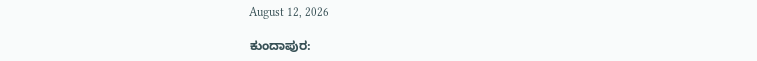August 12, 2026

ಕುಂದಾಪುರ: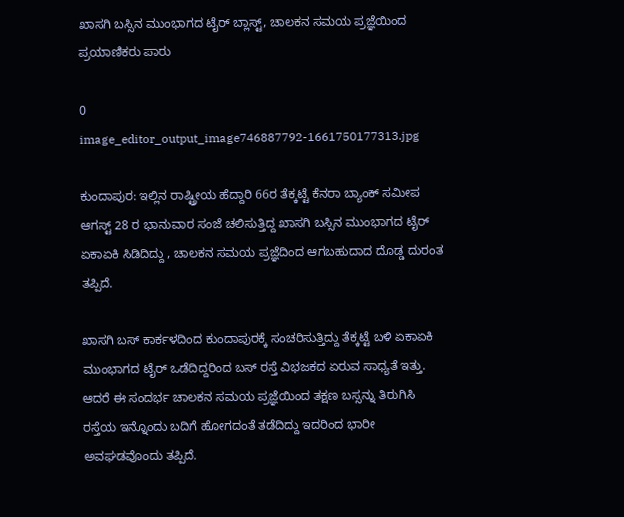ಖಾಸಗಿ ಬಸ್ಸಿನ ಮುಂಭಾಗದ ಟೈರ್ ಬ್ಲಾಸ್ಟ್, ಚಾಲಕನ ಸಮಯ ಪ್ರಜ್ಞೆಯಿಂದ ಪ್ರಯಾಣಿಕರು ಪಾರು

0
image_editor_output_image746887792-1661750177313.jpg

ಕುಂದಾಪುರ: ಇಲ್ಲಿನ ರಾಷ್ಟ್ರೀಯ ಹೆದ್ದಾರಿ 66ರ ತೆಕ್ಕಟ್ಟೆ ಕೆನರಾ ಬ್ಯಾಂಕ್ ಸಮೀಪ ಆಗಸ್ಟ್ 28 ರ ಭಾನುವಾರ ಸಂಜೆ ಚಲಿಸುತ್ತಿದ್ದ ಖಾಸಗಿ ಬಸ್ಸಿನ ಮುಂಭಾಗದ ಟೈರ್ ಏಕಾಏಕಿ ಸಿಡಿದಿದ್ದು , ಚಾಲಕನ ಸಮಯ ಪ್ರಜ್ಞೆದಿಂದ ಆಗಬಹುದಾದ ದೊಡ್ಡ ದುರಂತ ತಪ್ಪಿದೆ.

ಖಾಸಗಿ ಬಸ್ ಕಾರ್ಕಳದಿಂದ ಕುಂದಾಪುರಕ್ಕೆ ಸಂಚರಿಸುತ್ತಿದ್ದು ತೆಕ್ಕಟ್ಟೆ ಬಳಿ ಏಕಾಏಕಿ ಮುಂಭಾಗದ ಟೈರ್‌ ಒಡೆದಿದ್ದರಿಂದ ಬಸ್‌ ರಸ್ತೆ ವಿಭಜಕದ ಏರುವ ಸಾಧ್ಯತೆ ಇತ್ತು. ಆದರೆ ಈ ಸಂದರ್ಭ ಚಾಲಕನ ಸಮಯ ಪ್ರಜ್ಞೆಯಿಂದ ತಕ್ಷಣ ಬಸ್ಸನ್ನು ತಿರುಗಿಸಿ ರಸ್ತೆಯ ಇನ್ನೊಂದು ಬದಿಗೆ ಹೋಗದಂತೆ ತಡೆದಿದ್ದು ಇದರಿಂದ ಭಾರೀ ಅವಘಡವೊಂದು ತಪ್ಪಿದೆ.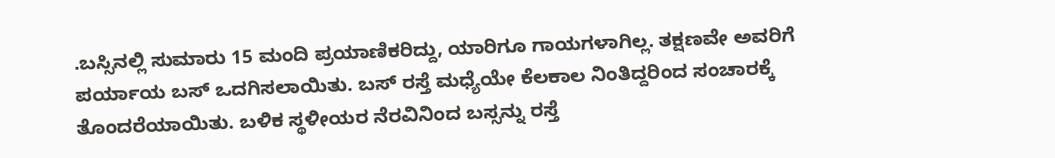.ಬಸ್ಸಿನಲ್ಲಿ ಸುಮಾರು 15 ಮಂದಿ ಪ್ರಯಾಣಿಕರಿದ್ದು, ಯಾರಿಗೂ ಗಾಯಗಳಾಗಿಲ್ಲ. ತಕ್ಷಣವೇ ಅವರಿಗೆ ಪರ್ಯಾಯ ಬಸ್‌ ಒದಗಿಸಲಾಯಿತು. ಬಸ್ ರಸ್ತೆ ಮಧ್ಯೆಯೇ ಕೆಲಕಾಲ ನಿಂತಿದ್ದರಿಂದ ಸಂಚಾರಕ್ಕೆ ತೊಂದರೆಯಾಯಿತು. ಬಳಿಕ ಸ್ಥಳೀಯರ ನೆರವಿನಿಂದ ಬಸ್ಸನ್ನು ರಸ್ತೆ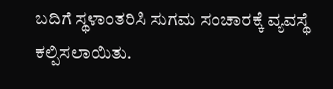ಬದಿಗೆ ಸ್ಥಳಾಂತರಿಸಿ ಸುಗಮ ಸಂಚಾರಕ್ಕೆ ವ್ಯವಸ್ಥೆ ಕಲ್ಪಿಸಲಾಯಿತು.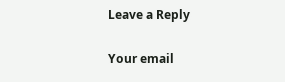Leave a Reply

Your email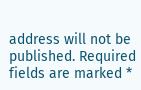address will not be published. Required fields are marked *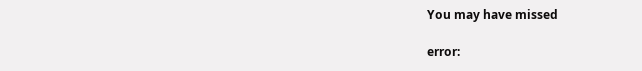You may have missed

error: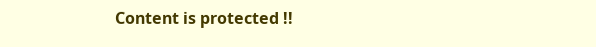Content is protected !!